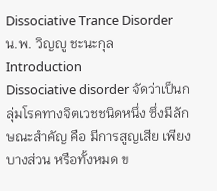Dissociative Trance Disorder
น.พ. วิญญู ชะนะกุล
Introduction
Dissociative disorder จัดว่าเป็นกลุ่มโรคทางจิตเวชชนิดหนึ่ง ซึ่งมีลักษณะสำคัญ คือ มีการสูญเสีย เพียงบางส่วน หรือทั้งหมด ข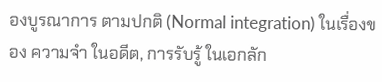องบูรณาการ ตามปกติ (Normal integration) ในเรื่องของ ความจำ ในอดีต, การรับรู้ ในเอกลัก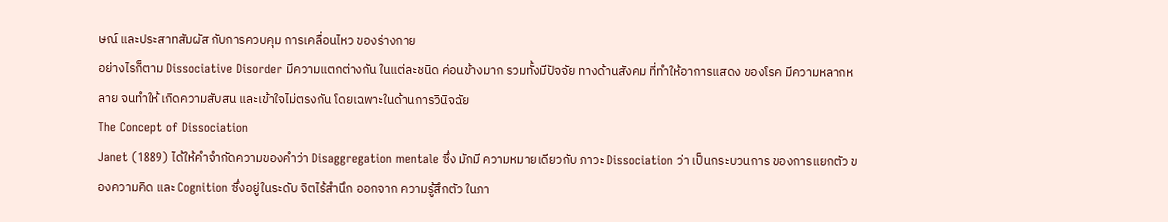ษณ์ และประสาทสัมผัส กับการควบคุม การเคลื่อนไหว ของร่างกาย
อย่างไรก็ตาม Dissociative Disorder มีความแตกต่างกัน ในแต่ละชนิด ค่อนข้างมาก รวมทั้งมีปัจจัย ทางด้านสังคม ที่ทำให้อาการแสดง ของโรค มีความหลากหลาย จนทำให้ เกิดความสับสน และเข้าใจไม่ตรงกัน โดยเฉพาะในด้านการวินิจฉัย
The Concept of Dissociation
Janet (1889) ได้ให้คำจำกัดความของคำว่า Disaggregation mentale ซึ่ง มักมี ความหมายเดียวกับ ภาวะ Dissociation ว่า เป็นกระบวนการ ของการแยกตัว ของความคิด และ Cognition ซึ่งอยู่ในระดับ จิตไร้สำนึก ออกจาก ความรู้สึกตัว ในภา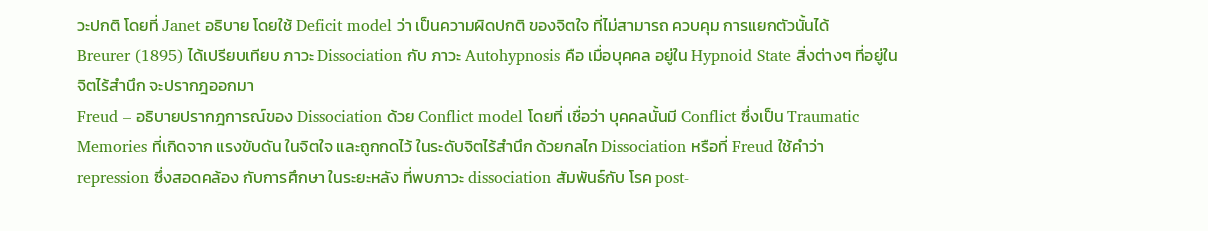วะปกติ โดยที่ Janet อธิบาย โดยใช้ Deficit model ว่า เป็นความผิดปกติ ของจิตใจ ที่ไม่สามารถ ควบคุม การแยกตัวนั้นได้
Breurer (1895) ได้เปรียบเทียบ ภาวะ Dissociation กับ ภาวะ Autohypnosis คือ เมื่อบุคคล อยู่ใน Hypnoid State สิ่งต่างๆ ที่อยู่ใน จิตไร้สำนึก จะปรากฎออกมา
Freud – อธิบายปรากฎการณ์ของ Dissociation ด้วย Conflict model โดยที่ เชื่อว่า บุคคลนั้นมี Conflict ซึ่งเป็น Traumatic Memories ที่เกิดจาก แรงขับดัน ในจิตใจ และถูกกดไว้ ในระดับจิตไร้สำนึก ด้วยกลไก Dissociation หรือที่ Freud ใช้คำว่า repression ซึ่งสอดคล้อง กับการศึกษา ในระยะหลัง ที่พบภาวะ dissociation สัมพันธ์กับ โรค post-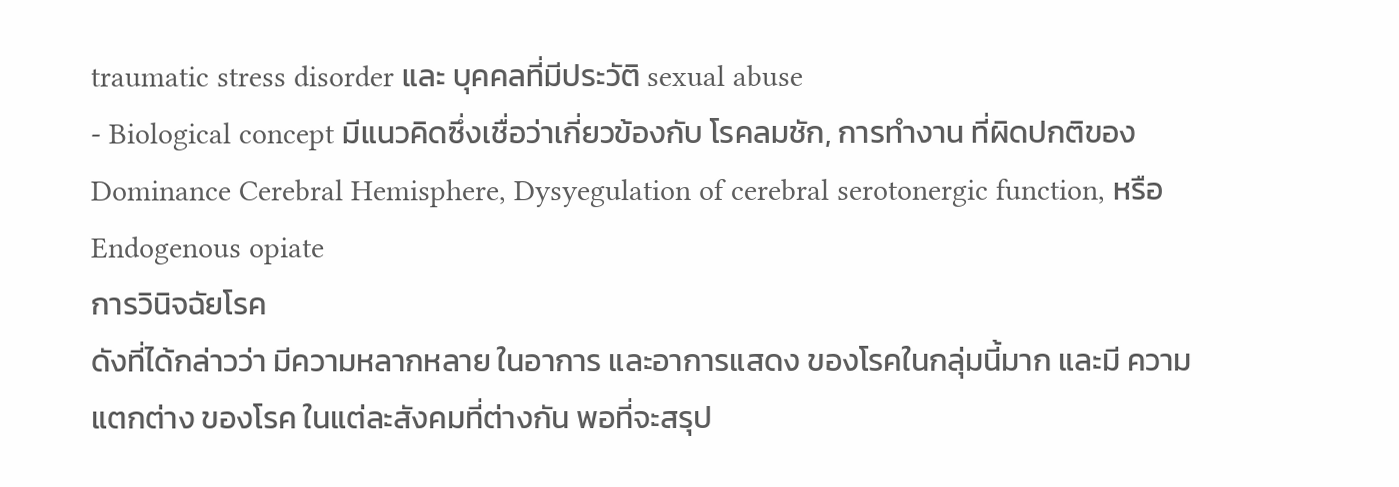traumatic stress disorder และ บุคคลที่มีประวัติ sexual abuse
- Biological concept มีแนวคิดซึ่งเชื่อว่าเกี่ยวข้องกับ โรคลมชัก, การทำงาน ที่ผิดปกติของ Dominance Cerebral Hemisphere, Dysyegulation of cerebral serotonergic function, หรือ Endogenous opiate
การวินิจฉัยโรค
ดังที่ได้กล่าวว่า มีความหลากหลาย ในอาการ และอาการแสดง ของโรคในกลุ่มนี้มาก และมี ความแตกต่าง ของโรค ในแต่ละสังคมที่ต่างกัน พอที่จะสรุป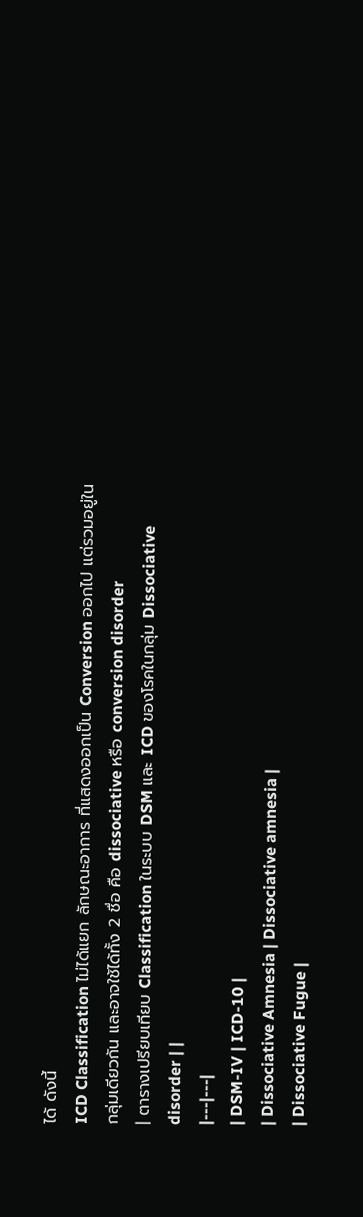ได้ ดังนี้
ICD Classification ไม่ได้แยก ลักษณะอาการ ที่แสดงออกเป็น Conversion ออกไป แต่รวมอยู่ใน กลุ่มเดียวกัน และอาจใช้ได้ทั้ง 2 ชื่อ คือ dissociative หรือ conversion disorder
| ตารางเปรียบเทียบ Classification ในระบบ DSM และ ICD ของโรคในกลุ่ม Dissociative disorder | |
|---|---|
| DSM-IV | ICD-10 |
| Dissociative Amnesia | Dissociative amnesia |
| Dissociative Fugue |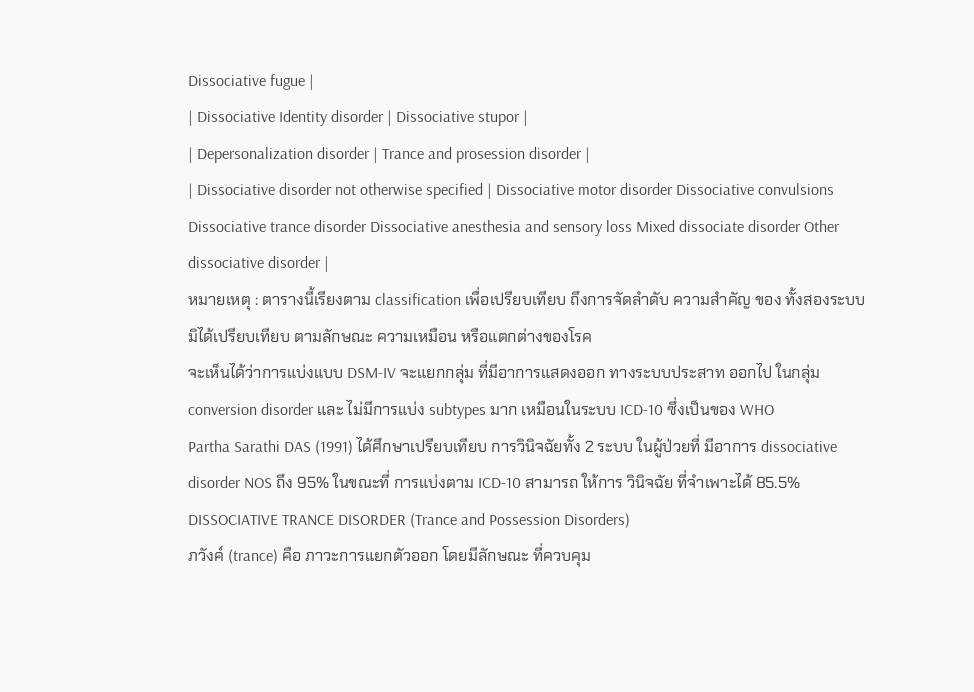Dissociative fugue |
| Dissociative Identity disorder | Dissociative stupor |
| Depersonalization disorder | Trance and prosession disorder |
| Dissociative disorder not otherwise specified | Dissociative motor disorder Dissociative convulsions Dissociative trance disorder Dissociative anesthesia and sensory loss Mixed dissociate disorder Other dissociative disorder |
หมายเหตุ : ตารางนี้เรียงตาม classification เพื่อเปรียบเทียบ ถึงการจัดลำดับ ความสำคัญ ของ ทั้งสองระบบ มิได้เปรียบเทียบ ตามลักษณะ ความเหมือน หรือแตกต่างของโรค
จะเห็นได้ว่าการแบ่งแบบ DSM-IV จะแยกกลุ่ม ที่มีอาการแสดงออก ทางระบบประสาท ออกไป ในกลุ่ม conversion disorder และ ไม่มีการแบ่ง subtypes มาก เหมือนในระบบ ICD-10 ซึ่งเป็นของ WHO
Partha Sarathi DAS (1991) ได้ศึกษาเปรียบเทียบ การวินิจฉัยทั้ง 2 ระบบ ในผู้ป่วยที่ มีอาการ dissociative disorder NOS ถึง 95% ในขณะที่ การแบ่งตาม ICD-10 สามารถ ให้การ วินิจฉัย ที่จำเพาะได้ 85.5%
DISSOCIATIVE TRANCE DISORDER (Trance and Possession Disorders)
ภวังค์ (trance) คือ ภาวะการแยกตัวออก โดยมีลักษณะ ที่ควบคุม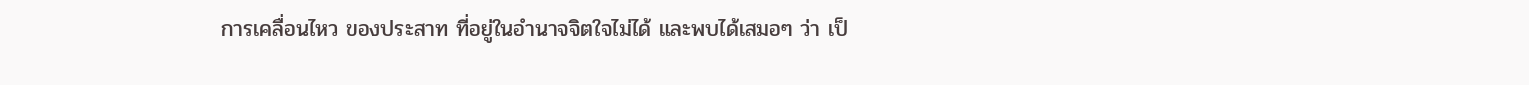การเคลื่อนไหว ของประสาท ที่อยู่ในอำนาจจิตใจไม่ได้ และพบได้เสมอๆ ว่า เป็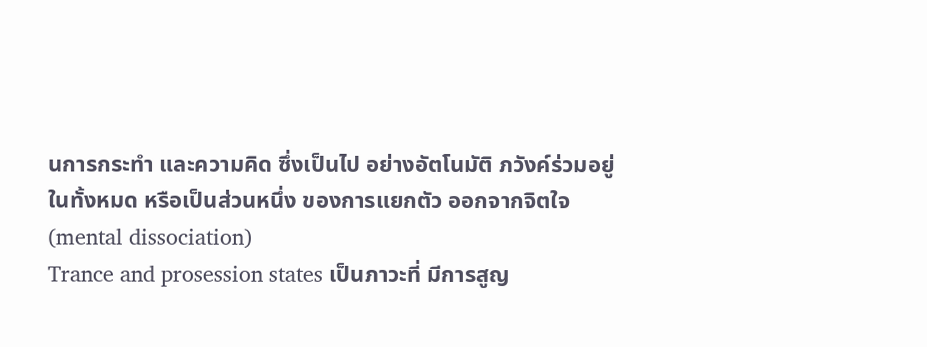นการกระทำ และความคิด ซึ่งเป็นไป อย่างอัตโนมัติ ภวังค์ร่วมอยู่ ในทั้งหมด หรือเป็นส่วนหนึ่ง ของการแยกตัว ออกจากจิตใจ (mental dissociation)
Trance and prosession states เป็นภาวะที่ มีการสูญ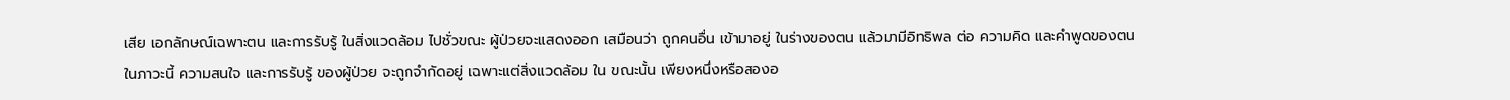เสีย เอกลักษณ์เฉพาะตน และการรับรู้ ในสิ่งแวดล้อม ไปชั่วขณะ ผู้ป่วยจะแสดงออก เสมือนว่า ถูกคนอื่น เข้ามาอยู่ ในร่างของตน แล้วมามีอิทธิพล ต่อ ความคิด และคำพูดของตน ในภาวะนี้ ความสนใจ และการรับรู้ ของผู้ป่วย จะถูกจำกัดอยู่ เฉพาะแต่สิ่งแวดล้อม ใน ขณะนั้น เพียงหนึ่งหรือสองอ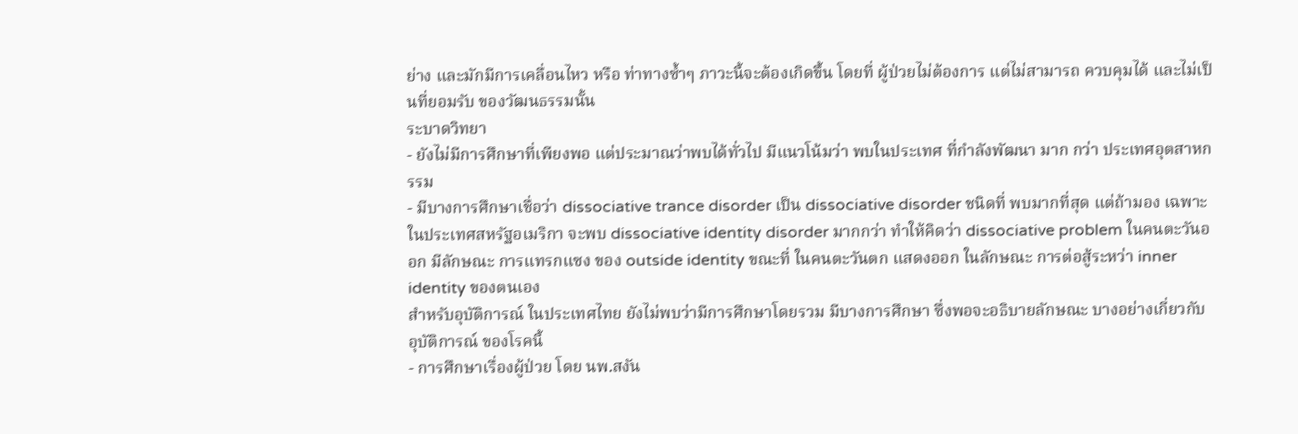ย่าง และมักมีการเคลื่อนไหว หรือ ท่าทางซ้ำๆ ภาวะนี้จะต้องเกิดขึ้น โดยที่ ผู้ป่วยไม่ต้องการ แต่ไม่สามารถ ควบคุมได้ และไม่เป็นที่ยอมรับ ของวัฒนธรรมนั้น
ระบาดวิทยา
- ยังไม่มีการศึกษาที่เพียงพอ แต่ประมาณว่าพบได้ทั่วไป มีแนวโน้มว่า พบในประเทศ ที่กำลังพัฒนา มาก กว่า ประเทศอุตสาหกรรม
- มีบางการศึกษาเชื่อว่า dissociative trance disorder เป็น dissociative disorder ชนิดที่ พบมากที่สุด แต่ถ้ามอง เฉพาะในประเทศสหรัฐอเมริกา จะพบ dissociative identity disorder มากกว่า ทำให้คิดว่า dissociative problem ในคนตะวันออก มีลักษณะ การแทรกแซง ของ outside identity ขณะที่ ในคนตะวันตก แสดงออก ในลักษณะ การต่อสู้ระหว่า inner identity ของตนเอง
สำหรับอุบัติการณ์ ในประเทศไทย ยังไม่พบว่ามีการศึกษาโดยรวม มีบางการศึกษา ซึ่งพอจะอธิบายลักษณะ บางอย่างเกี่ยวกับอุบัติการณ์ ของโรคนี้
- การศึกษาเรื่องผู้ป่วย โดย นพ.สงัน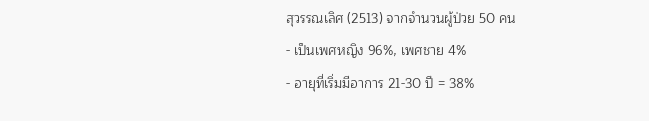สุวรรณเลิศ (2513) จากจำนวนผู้ป่วย 50 คน
- เป็นเพศหญิง 96%, เพศชาย 4%
- อายุที่เริ่มมีอาการ 21-30 ปี = 38%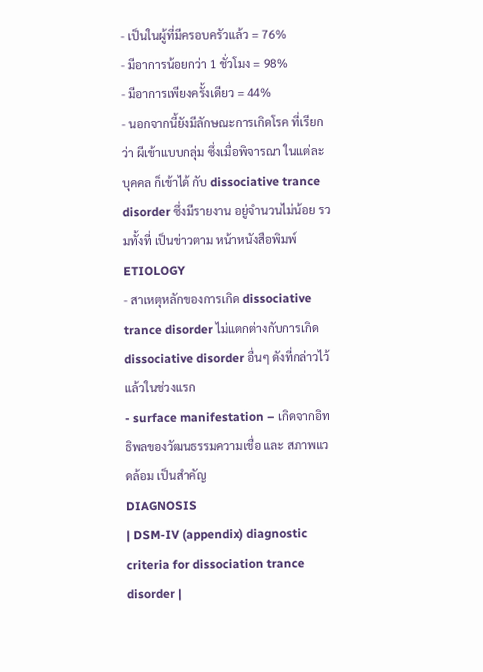- เป็นในผู้ที่มีครอบครัวแล้ว = 76%
- มีอาการน้อยกว่า 1 ชั่วโมง = 98%
- มีอาการเพียงครั้งเดียว = 44%
- นอกจากนี้ยังมีลักษณะการเกิดโรค ที่เรียกว่า ผีเข้าแบบกลุ่ม ซึ่งเมื่อพิจารณา ในแต่ละบุคคล ก็เข้าได้ กับ dissociative trance disorder ซึ่งมีรายงาน อยู่จำนวนไม่น้อย รวมทั้งที่ เป็นข่าวตาม หน้าหนังสือพิมพ์
ETIOLOGY
- สาเหตุหลักของการเกิด dissociative trance disorder ไม่แตกต่างกับการเกิด dissociative disorder อื่นๆ ดังที่กล่าวไว้แล้วในช่วงแรก
- surface manifestation – เกิดจากอิทธิพลของวัฒนธรรมความเชื่อ และ สภาพแวดล้อม เป็นสำคัญ
DIAGNOSIS
| DSM-IV (appendix) diagnostic criteria for dissociation trance disorder |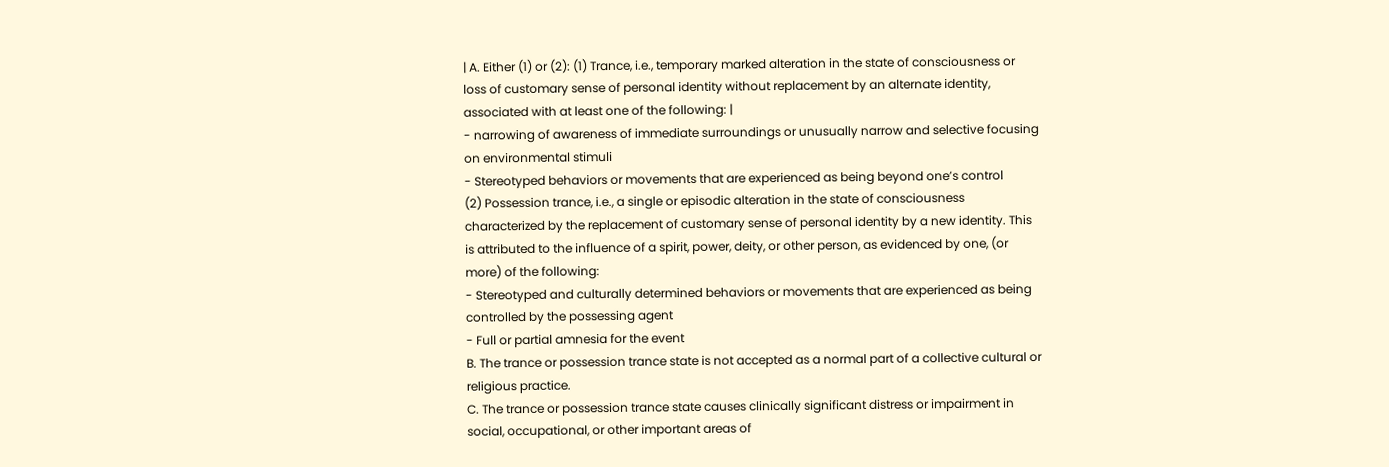| A. Either (1) or (2): (1) Trance, i.e., temporary marked alteration in the state of consciousness or loss of customary sense of personal identity without replacement by an alternate identity, associated with at least one of the following: |
- narrowing of awareness of immediate surroundings or unusually narrow and selective focusing on environmental stimuli
- Stereotyped behaviors or movements that are experienced as being beyond one’s control
(2) Possession trance, i.e., a single or episodic alteration in the state of consciousness characterized by the replacement of customary sense of personal identity by a new identity. This is attributed to the influence of a spirit, power, deity, or other person, as evidenced by one, (or more) of the following:
- Stereotyped and culturally determined behaviors or movements that are experienced as being controlled by the possessing agent
- Full or partial amnesia for the event
B. The trance or possession trance state is not accepted as a normal part of a collective cultural or religious practice.
C. The trance or possession trance state causes clinically significant distress or impairment in social, occupational, or other important areas of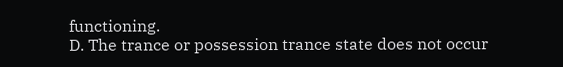functioning.
D. The trance or possession trance state does not occur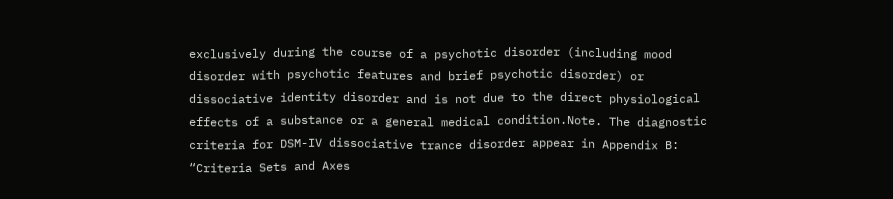exclusively during the course of a psychotic disorder (including mood disorder with psychotic features and brief psychotic disorder) or dissociative identity disorder and is not due to the direct physiological effects of a substance or a general medical condition.Note. The diagnostic criteria for DSM-IV dissociative trance disorder appear in Appendix B: “Criteria Sets and Axes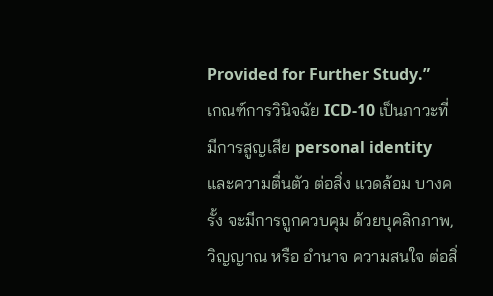Provided for Further Study.”
เกณฑ์การวินิจฉัย ICD-10 เป็นภาวะที่มีการสูญเสีย personal identity และความตื่นตัว ต่อสิ่ง แวดล้อม บางครั้ง จะมีการถูกควบคุม ด้วยบุคลิกภาพ, วิญญาณ หรือ อำนาจ ความสนใจ ต่อสิ่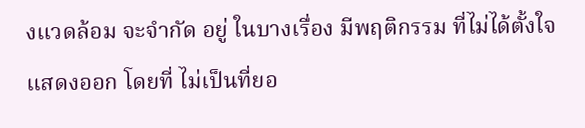งแวดล้อม จะจำกัด อยู่ ในบางเรื่อง มีพฤติกรรม ที่ไม่ได้ตั้งใจแสดงออก โดยที่ ไม่เป็นที่ยอ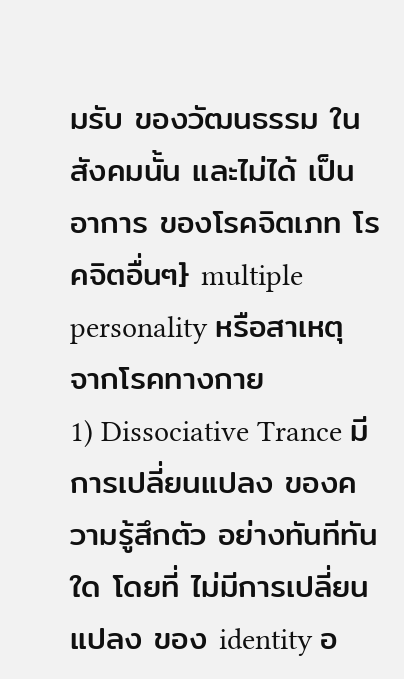มรับ ของวัฒนธรรม ในสังคมนั้น และไม่ได้ เป็นอาการ ของโรคจิตเภท โรคจิตอื่นๆ} multiple personality หรือสาเหตุ จากโรคทางกาย
1) Dissociative Trance มีการเปลี่ยนแปลง ของความรู้สึกตัว อย่างทันทีทันใด โดยที่ ไม่มีการเปลี่ยนแปลง ของ identity อ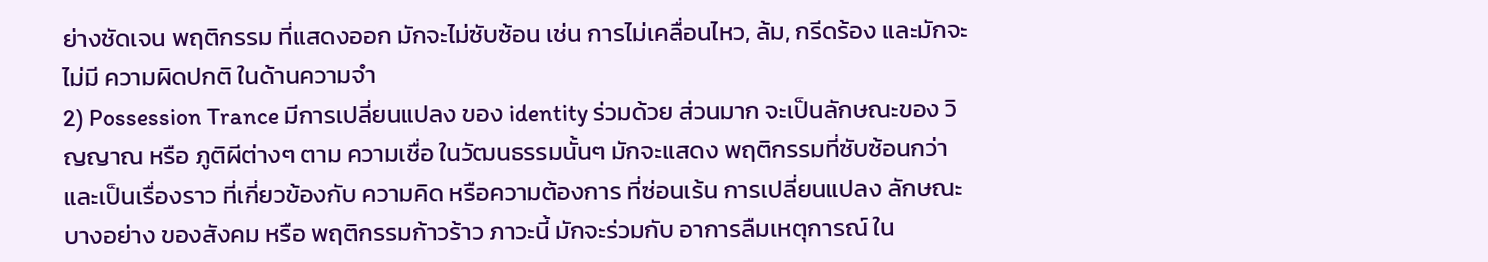ย่างชัดเจน พฤติกรรม ที่แสดงออก มักจะไม่ซับซ้อน เช่น การไม่เคลื่อนไหว, ล้ม, กรีดร้อง และมักจะไม่มี ความผิดปกติ ในด้านความจำ
2) Possession Trance มีการเปลี่ยนแปลง ของ identity ร่วมด้วย ส่วนมาก จะเป็นลักษณะของ วิญญาณ หรือ ภูติผีต่างๆ ตาม ความเชื่อ ในวัฒนธรรมนั้นๆ มักจะแสดง พฤติกรรมที่ซับซ้อนกว่า และเป็นเรื่องราว ที่เกี่ยวข้องกับ ความคิด หรือความต้องการ ที่ซ่อนเร้น การเปลี่ยนแปลง ลักษณะบางอย่าง ของสังคม หรือ พฤติกรรมก้าวร้าว ภาวะนี้ มักจะร่วมกับ อาการลืมเหตุการณ์ ใน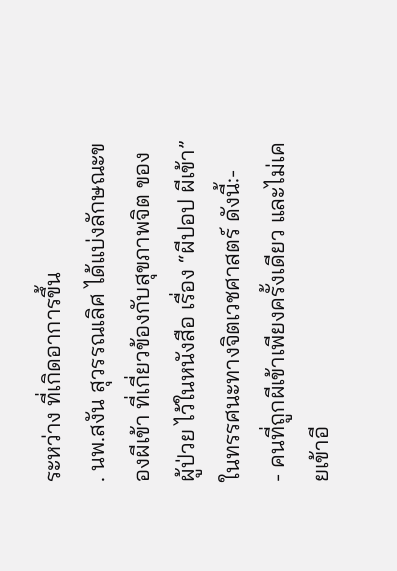ระหว่าง ที่เกิดอาการขึ้น
. นพ.สงัน สุวรรณเลิศ ได้แบ่งลักษณะของผีเข้า ที่เกี่ยวข้องกับสุขภาพจิต ของผู้ป่วย ไว้ในหนังสือ เรื่อง “ผีปอป ผีเข้า” ในทรรศนะทางจิตเวชศาสตร์ ดังนี้:-
- คนที่ถูกผีเข้าเพียงครั้งเดียว และไม่เคยเข้าอี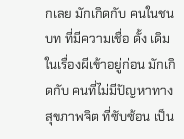กเลย มักเกิดกับ คนในชนบท ที่มีความเชื่อ ดั้ง เดิม ในเรื่องผีเข้าอยู่ก่อน มักเกิดกับ คนที่ไม่มีปัญหาทางสุขภาพจิต ที่ซับซ้อน เป็น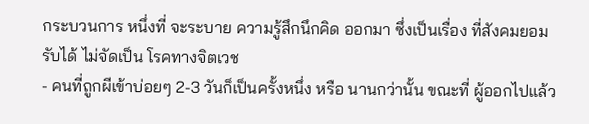กระบวนการ หนึ่งที่ จะระบาย ความรู้สึกนึกคิด ออกมา ซึ่งเป็นเรื่อง ที่สังคมยอมรับได้ ไม่จัดเป็น โรคทางจิตเวช
- คนที่ถูกผีเข้าบ่อยๆ 2-3 วันก็เป็นครั้งหนึ่ง หรือ นานกว่านั้น ขณะที่ ผู้ออกไปแล้ว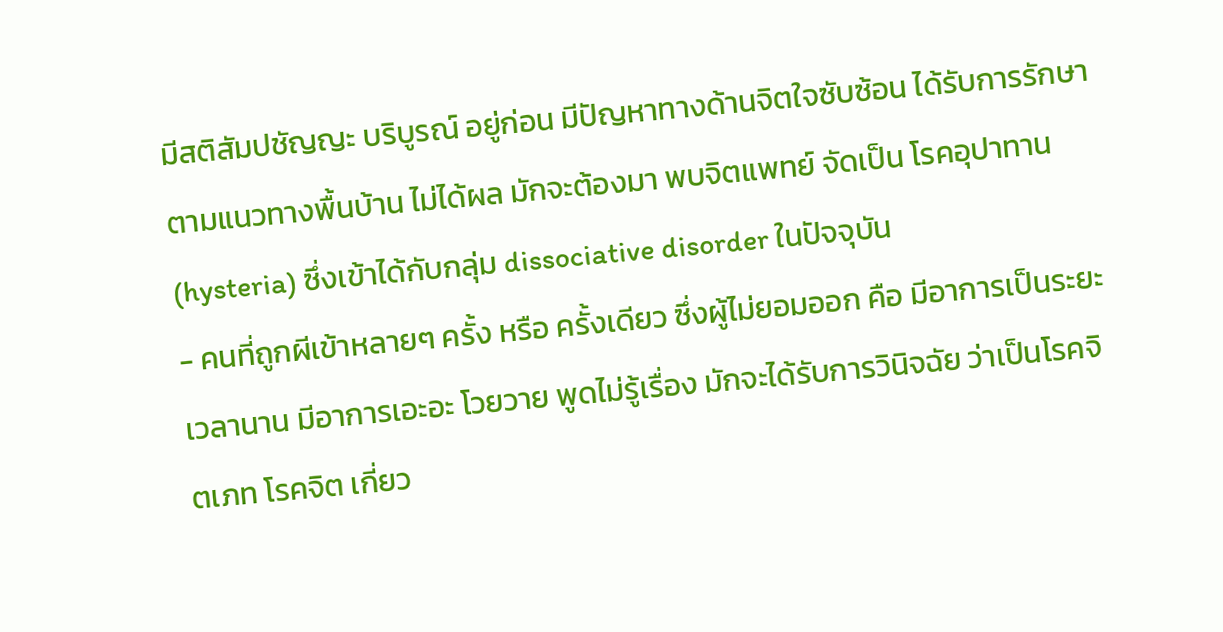มีสติสัมปชัญญะ บริบูรณ์ อยู่ก่อน มีปัญหาทางด้านจิตใจซับซ้อน ได้รับการรักษา ตามแนวทางพื้นบ้าน ไม่ได้ผล มักจะต้องมา พบจิตแพทย์ จัดเป็น โรคอุปาทาน (hysteria) ซึ่งเข้าได้กับกลุ่ม dissociative disorder ในปัจจุบัน
- คนที่ถูกผีเข้าหลายๆ ครั้ง หรือ ครั้งเดียว ซึ่งผู้ไม่ยอมออก คือ มีอาการเป็นระยะเวลานาน มีอาการเอะอะ โวยวาย พูดไม่รู้เรื่อง มักจะได้รับการวินิจฉัย ว่าเป็นโรคจิตเภท โรคจิต เกี่ยว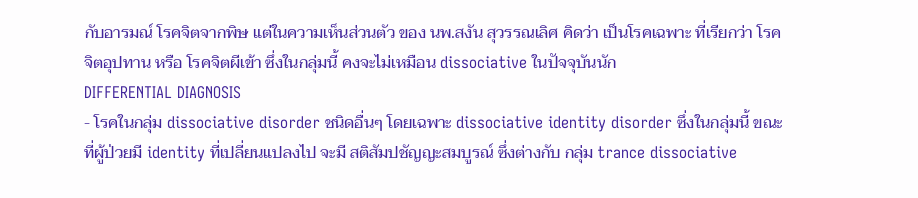กับอารมณ์ โรคจิตจากพิษ แต่ในความเห็นส่วนตัว ของ นพ.สงัน สุวรรณเลิศ คิดว่า เป็นโรคเฉพาะ ที่เรียกว่า โรคจิตอุปทาน หรือ โรคจิตผีเข้า ซึ่งในกลุ่มนี้ คงจะไม่เหมือน dissociative ในปัจจุบันนัก
DIFFERENTIAL DIAGNOSIS
- โรคในกลุ่ม dissociative disorder ชนิดอื่นๆ โดยเฉพาะ dissociative identity disorder ซึ่งในกลุ่มนี้ ขณะที่ผู้ป่วยมี identity ที่เปลี่ยนแปลงไป จะมี สติสัมปชัญญะสมบูรณ์ ซึ่งต่างกับ กลุ่ม trance dissociative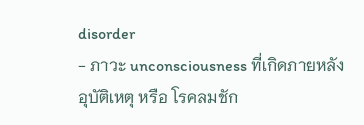disorder
- ภาวะ unconsciousness ที่เกิดภายหลังอุบัติเหตุ หรือ โรคลมชัก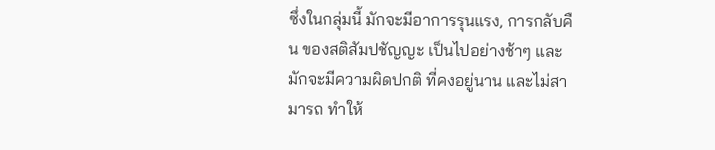ซึ่งในกลุ่มนี้ มักจะมีอาการรุนแรง, การกลับคืน ของสติสัมปชัญญะ เป็นไปอย่างช้าๆ และมักจะมีความผิดปกติ ที่คงอยู่นาน และไม่สามารถ ทำให้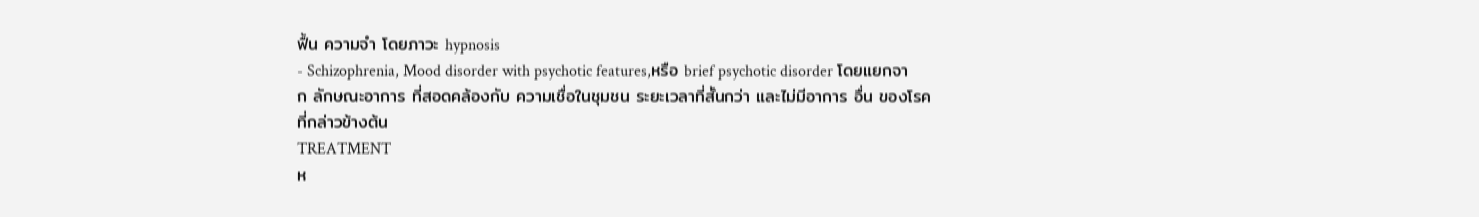ฟื้น ความจำ โดยภาวะ hypnosis
- Schizophrenia, Mood disorder with psychotic features,หรือ brief psychotic disorder โดยแยกจาก ลักษณะอาการ ที่สอดคล้องกับ ความเชื่อในชุมชน ระยะเวลาที่สั้นกว่า และไม่มีอาการ อื่น ของโรคที่กล่าวข้างต้น
TREATMENT
ห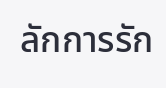ลักการรัก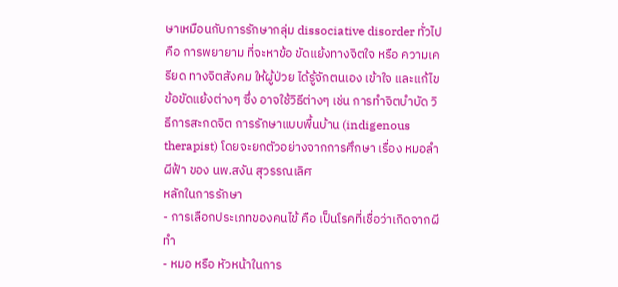ษาเหมือนกับการรักษากลุ่ม dissociative disorder ทั่วไป คือ การพยายาม ที่จะหาข้อ ขัดแย้งทางจิตใจ หรือ ความเครียด ทางจิตสังคม ให้ผู้ป่วย ได้รู้จักตนเอง เข้าใจ และแก้ไข ข้อขัดแย้งต่างๆ ซึ่ง อาจใช้วิธีต่างๆ เช่น การทำจิตบำบัด วิธีการสะกดจิต การรักษาแบบพื้นบ้าน (indigenous therapist) โดยจะยกตัวอย่างจากการศึกษา เรื่อง หมอลำผีฟ้า ของ นพ.สงัน สุวรรณเลิศ
หลักในการรักษา
- การเลือกประเภทของคนไข้ คือ เป็นโรคที่เชื่อว่าเกิดจากผีทำ
- หมอ หรือ หัวหน้าในการ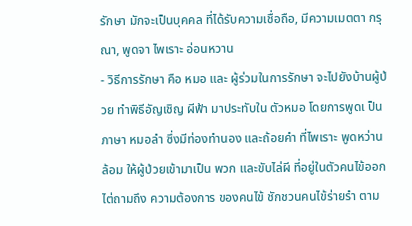รักษา มักจะเป็นบุคคล ที่ได้รับความเชื่อถือ, มีความเมตตา กรุณา, พูดจา ไพเราะ อ่อนหวาน
- วิธีการรักษา คือ หมอ และ ผู้ร่วมในการรักษา จะไปยังบ้านผู้ป่วย ทำพิธีอัญเชิญ ผีฟ้า มาประทับใน ตัวหมอ โดยการพูดเ ป็นภาษา หมอลำ ซึ่งมีท่องทำนอง และถ้อยคำ ที่ไพเราะ พูดหว่านล้อม ให้ผู้ป่วยเข้ามาเป็น พวก และขับไล่ผี ที่อยู่ในตัวคนไข้ออก ไต่ถามถึง ความต้องการ ของคนไข้ ชักชวนคนไข้ร่ายรำ ตาม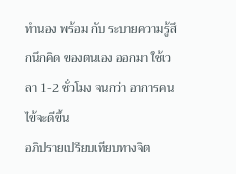ทำนอง พร้อม กับ ระบายความรู้สึกนึกคิด ของตนเอง ออกมา ใช้เวลา 1-2 ชั่วโมง จนกว่า อาการคนไข้จะดีขึ้น
อภิปรายเปรียบเทียบทางจิต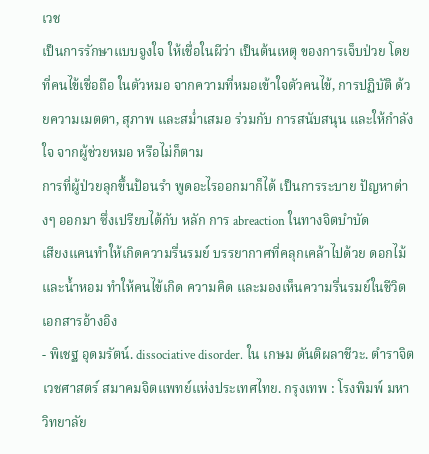เวช
เป็นการรักษาแบบจูงใจ ให้เชื่อในผีว่า เป็นต้นเหตุ ของการเจ็บป่วย โดยที่คนไข้เชื่อถือ ในตัวหมอ จากความที่หมอเข้าใจตัวคนไข้, การปฏิบัติ ด้วยความเมตตา, สุภาพ และสม่ำเสมอ ร่วมกับ การสนับสนุน และให้กำลังใจ จากผู้ช่วยหมอ หรือไม่ก็ตาม
การที่ผู้ป่วยลุกขึ้นป้อนรำ พูดอะไรออกมาก็ได้ เป็นการระบาย ปัญหาต่างๆ ออกมา ซึ่งเปรียบได้กับ หลัก การ abreaction ในทางจิตบำบัด
เสียงแคนทำให้เกิดความรื่นรมย์ บรรยากาศที่คลุกเคล้าไปด้วย ดอกไม้ และน้ำหอม ทำให้คนไข้เกิด ความคิด และมองเห็นความรื่นรมย์ในชีวิต
เอกสารอ้างอิง
- พิเชฐ อุดมรัตน์. dissociative disorder. ใน เกษม ตันติผลาชีวะ. ตำราจิตเวชศาสตร์ สมาคมจิตแพทย์แห่งประเทศไทย. กรุงเทพ : โรงพิมพ์ มหาวิทยาลัย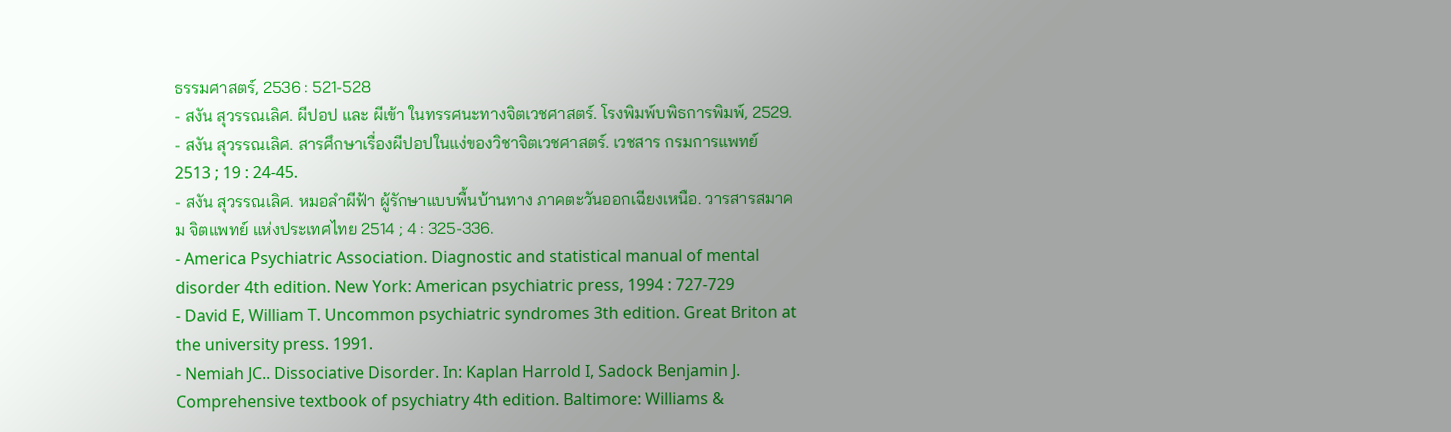ธรรมศาสตร์, 2536 : 521-528
- สงัน สุวรรณเลิศ. ผีปอป และ ผีเข้า ในทรรศนะทางจิตเวชศาสตร์. โรงพิมพ์บพิธการพิมพ์, 2529.
- สงัน สุวรรณเลิศ. สารศึกษาเรื่องผีปอปในแง่ของวิชาจิตเวชศาสตร์. เวชสาร กรมการแพทย์ 2513 ; 19 : 24-45.
- สงัน สุวรรณเลิศ. หมอลำผีฟ้า ผู้รักษาแบบพื้นบ้านทาง ภาคตะวันออกเฉียงเหนือ. วารสารสมาคม จิตแพทย์ แห่งประเทศไทย 2514 ; 4 : 325-336.
- America Psychiatric Association. Diagnostic and statistical manual of mental disorder 4th edition. New York: American psychiatric press, 1994 : 727-729
- David E, William T. Uncommon psychiatric syndromes 3th edition. Great Briton at the university press. 1991.
- Nemiah JC.. Dissociative Disorder. In: Kaplan Harrold I, Sadock Benjamin J. Comprehensive textbook of psychiatry 4th edition. Baltimore: Williams &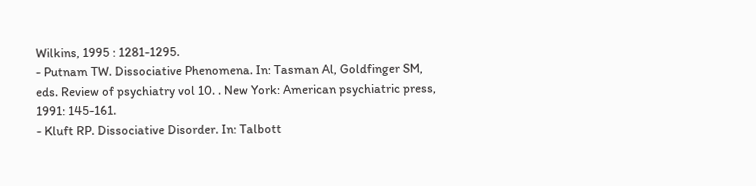Wilkins, 1995 : 1281-1295.
- Putnam TW. Dissociative Phenomena. In: Tasman Al, Goldfinger SM, eds. Review of psychiatry vol 10. . New York: American psychiatric press, 1991: 145-161.
- Kluft RP. Dissociative Disorder. In: Talbott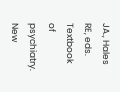JA., Hales RE, eds. Textbook of psychiatry. New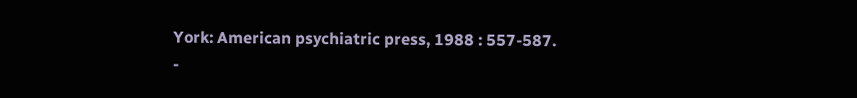York: American psychiatric press, 1988 : 557-587.
-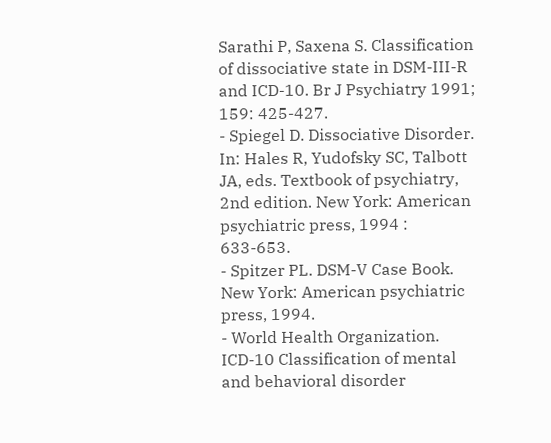Sarathi P, Saxena S. Classification of dissociative state in DSM-III-R and ICD-10. Br J Psychiatry 1991; 159: 425-427.
- Spiegel D. Dissociative Disorder. In: Hales R, Yudofsky SC, Talbott JA, eds. Textbook of psychiatry, 2nd edition. New York: American psychiatric press, 1994 : 633-653.
- Spitzer PL. DSM-V Case Book. New York: American psychiatric press, 1994.
- World Health Organization. ICD-10 Classification of mental and behavioral disorder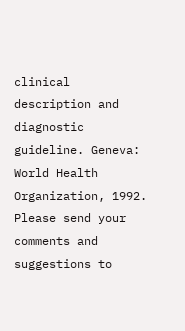clinical description and diagnostic guideline. Geneva: World Health Organization, 1992.
Please send your comments and suggestions to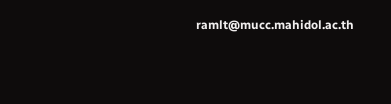ramlt@mucc.mahidol.ac.th